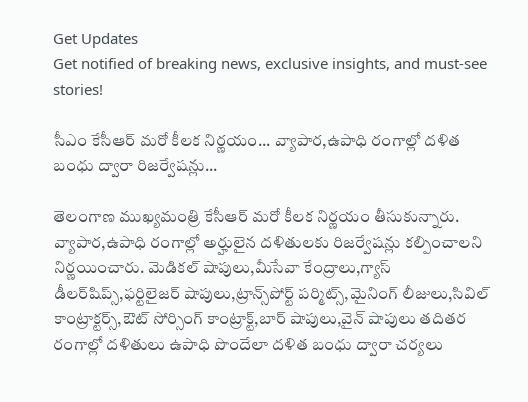Get Updates
Get notified of breaking news, exclusive insights, and must-see stories!

సీఎం కేసీఆర్ మరో కీలక నిర్ణయం... వ్యాపార,ఉపాధి రంగాల్లో దళిత బంధు ద్వారా రిజర్వేషన్లు...

తెలంగాణ ముఖ్యమంత్రి కేసీఆర్ మరో కీలక నిర్ణయం తీసుకున్నారు. వ్యాపార,ఉపాధి రంగాల్లో అర్హులైన దళితులకు రిజర్వేషన్లు కల్పించాలని నిర్ణయించారు. మెడికల్ షాపులు,మీసేవా కేంద్రాలు,గ్యాస్ డీలర్‌షిప్స్,ఫర్టిలైజర్ షాపులు,ట్రాన్స్‌పోర్ట్ పర్మిట్స్,మైనింగ్ లీజులు,సివిల్ కాంట్రాక్టర్స్,ఔట్ సోర్సింగ్ కాంట్రాక్ట్,బార్ షాపులు,వైన్ షాపులు తదితర రంగాల్లో దళితులు ఉపాధి పొందేలా దళిత బంధు ద్వారా చర్యలు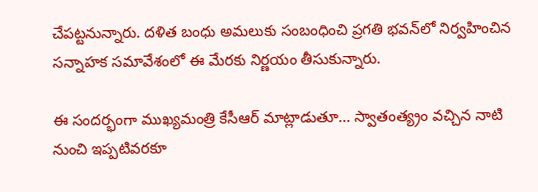చేపట్టనున్నారు. దళిత బంధు అమలుకు సంబంధించి ప్రగతి భవన్‌లో నిర్వహించిన సన్నాహక సమావేశంలో ఈ మేరకు నిర్ణయం తీసుకున్నారు.

ఈ సందర్భంగా ముఖ్యమంత్రి కేసీఆర్ మాట్లాడుతూ... స్వాతంత్య్రం వచ్చిన నాటి నుంచి ఇప్పటివరకూ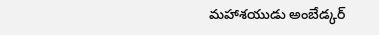మహాశయుడు అంబేడ్కర్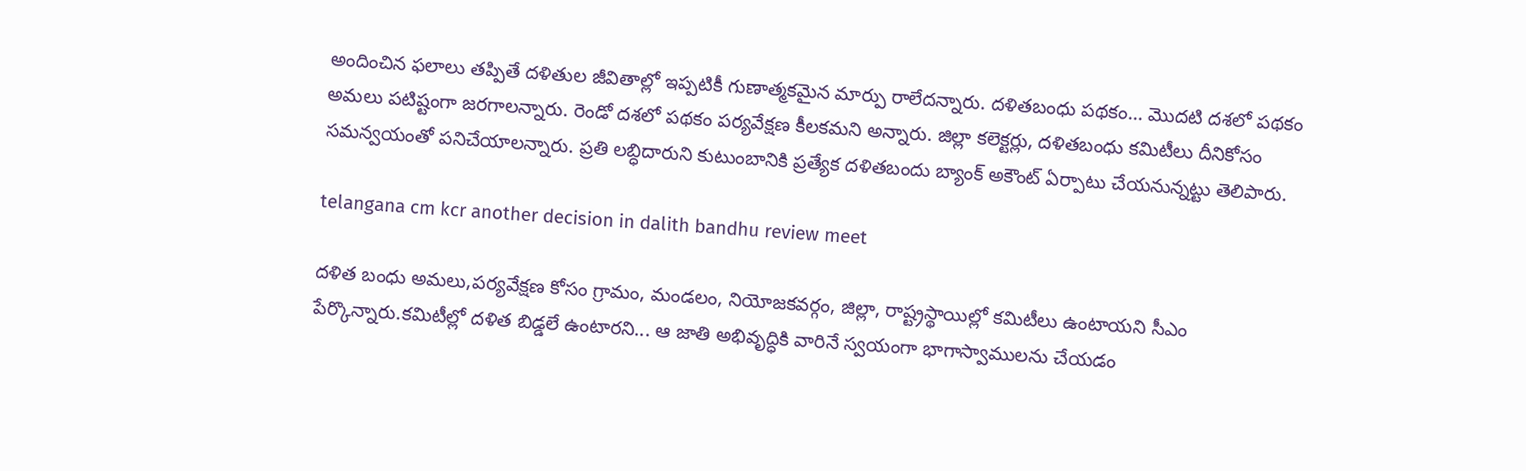అందించిన ఫలాలు తప్పితే దళితుల జీవితాల్లో ఇప్పటికీ గుణాత్మకమైన మార్పు రాలేదన్నారు. దళితబంధు పథకం... మొదటి దశలో పథకం అమలు పటిష్టంగా జరగాలన్నారు. రెండో దశలో పథకం పర్యవేక్షణ కీలకమని అన్నారు. జిల్లా కలెక్టర్లు, దళితబంధు కమిటీలు దీనికోసం సమన్వయంతో పనిచేయాలన్నారు. ప్రతి లబ్ధిదారుని కుటుంబానికి ప్రత్యేక దళితబందు బ్యాంక్ అకౌంట్ ఏర్పాటు చేయనున్నట్టు తెలిపారు.

telangana cm kcr another decision in dalith bandhu review meet

దళిత బంధు అమలు,పర్యవేక్షణ కోసం గ్రామం, మండలం, నియోజకవర్గం, జిల్లా, రాష్ట్రస్థాయిల్లో కమిటీలు ఉంటాయని సీఎం పేర్కొన్నారు.కమిటీల్లో దళిత బిడ్డలే ఉంటారని... ఆ జాతి అభివృద్ధికి వారినే స్వయంగా భాగాస్వాములను చేయడం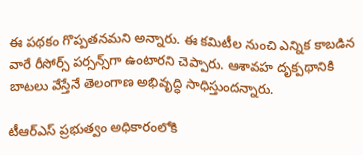ఈ పథకం గొప్పతనమని అన్నారు. ఈ కమిటీల నుంచి ఎన్నిక కాబడిన వారే రీసోర్స్‌ పర్సన్స్‌గా ఉంటారని చెప్పారు. ఆశావహ దృక్పథానికి బాటలు వేస్తేనే తెలంగాణ అభివృద్ధి సాధిస్తుందన్నారు.

టీఆర్ఎస్ ప్రభుత్వం అధికారంలోకి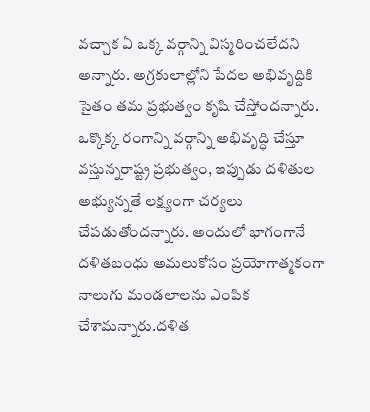వచ్చాక ఏ ఒక్క వర్గాన్ని విస్మరించలేదని అన్నారు. అగ్రకులాల్లోని పేదల అభివృద్దికి సైతం తమ ప్రభుత్వం కృషి చేస్తోందన్నారు. ఒక్కొక్క రంగాన్ని వర్గాన్ని అభివృద్ధి చేస్తూ వస్తున్నరాష్ట్ర ప్రభుత్వం, ఇప్పుడు దళితుల అభ్యున్నతే లక్ష్యంగా చర్యలు చేపడుతోందన్నారు. అందులో భాగంగానే దళితబంధు అమలుకోసం ప్రయోగాత్మకంగా నాలుగు మండలాలను ఎంపిక చేశామన్నారు.దళిత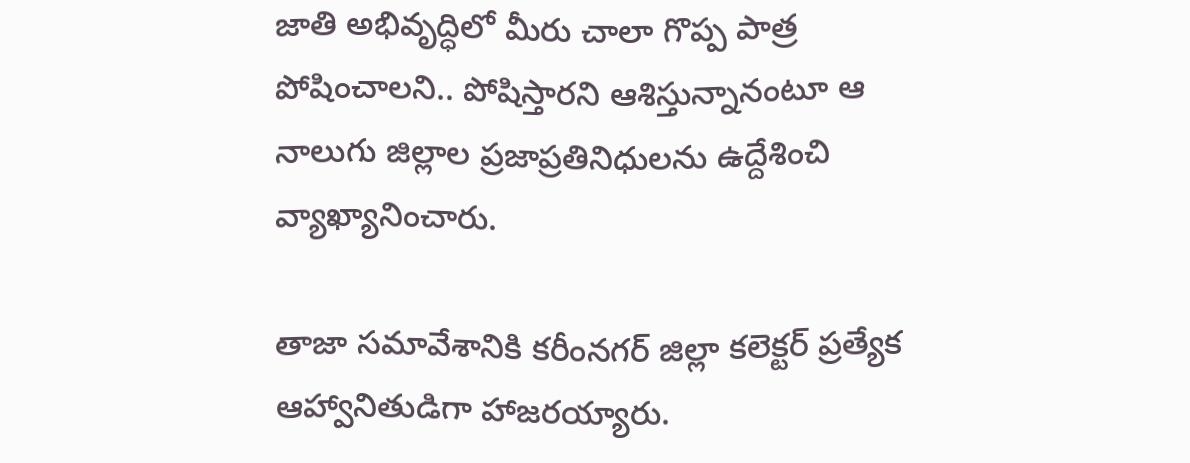జాతి అభివృద్ధిలో మీరు చాలా గొప్ప పాత్ర పోషించాలని.. పోషిస్తారని ఆశిస్తున్నానంటూ ఆ నాలుగు జిల్లాల ప్రజాప్రతినిధులను ఉద్దేశించి వ్యాఖ్యానించారు.

తాజా సమావేశానికి కరీంనగర్ జిల్లా కలెక్టర్ ప్రత్యేక ఆహ్వానితుడిగా హాజరయ్యారు.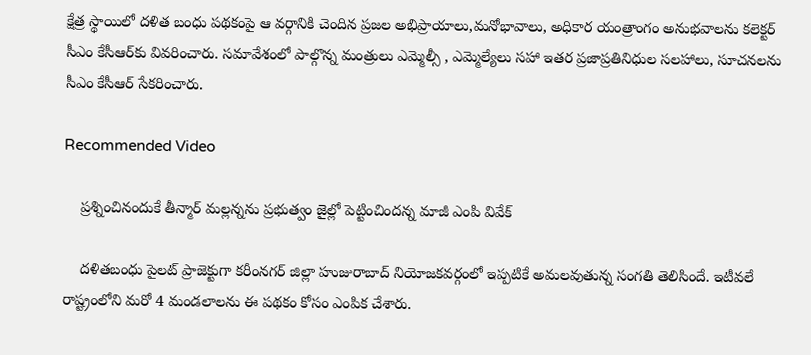క్షేత్ర స్థాయిలో దళిత బంధు పథకంపై ఆ వర్గానికి చెందిన ప్రజల అభిప్రాయాలు,మనోభావాలు, అధికార యంత్రాంగం అనుభవాలను కలెక్టర్ సీఎం కేసీఆర్‌కు వివరించారు. సమావేశంలో పాల్గొన్న మంత్రులు ఎమ్మెల్సీ , ఎమ్మెల్యేలు సహా ఇతర ప్రజాప్రతినిధుల సలహాలు, సూచనలను సీఎం కేసీఆర్‌ సేకరించారు.

Recommended Video

    ప్రశ్నించినందుకే తీన్మార్ మల్లన్నను ప్రభుత్వం జైల్లో పెట్టించిందన్న మాజీ ఎంపి వివేక్

    దళితబంధు పైలట్ ప్రాజెక్టుగా కరీంనగర్ జిల్లా హుజురాబాద్ నియోజకవర్గంలో ఇప్పటికే అమలవుతున్న సంగతి తెలిసిందే. ఇటీవలే రాష్ట్రంలోని మరో 4 మండలాలను ఈ పథకం కోసం ఎంపిక చేశారు.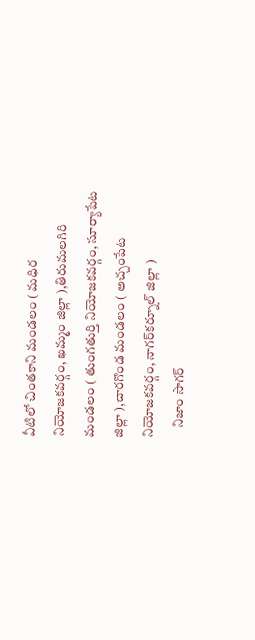వీటిలో చింత‌కాని మండ‌లం ( మ‌ధిర నియోజ‌క‌వ‌ర్గం, ఖ‌మ్మం జిల్లా ),తిరుమ‌ల‌గిరి మండ‌లం ( తుంగ‌తుర్తి నియోజ‌క‌వ‌ర్గం, సూర్యాపేట జిల్లా ),చార‌గొండ మండ‌లం ( అచ్చంపేట నియోజ‌క‌వ‌ర్గం, నాగర్‌క‌ర్నూల్ జిల్లా )
    నిజాం సాగ‌ర్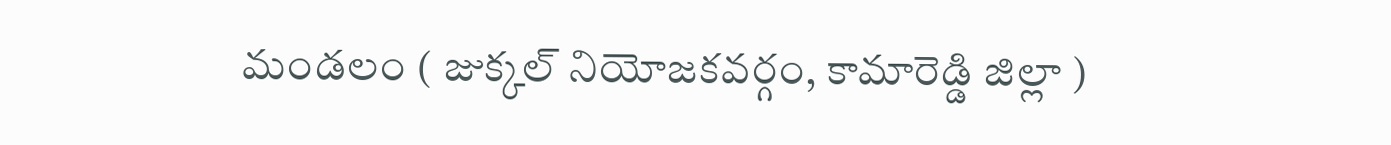మండ‌లం ( జుక్క‌ల్ నియోజ‌క‌వ‌ర్గం, కామారెడ్డి జిల్లా )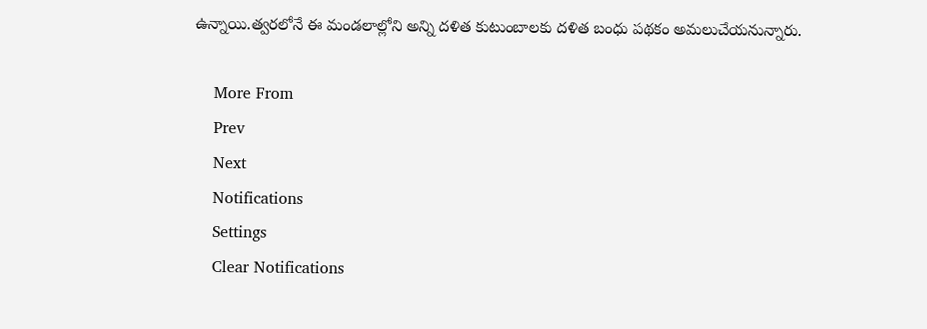ఉన్నాయి.త్వరలోనే ఈ మండలాల్లోని అన్ని దళిత కుటుంబాలకు దళిత బంధు పథకం అమలుచేయనున్నారు.

    More From
    Prev
    Next
    Notifications
    Settings
    Clear Notifications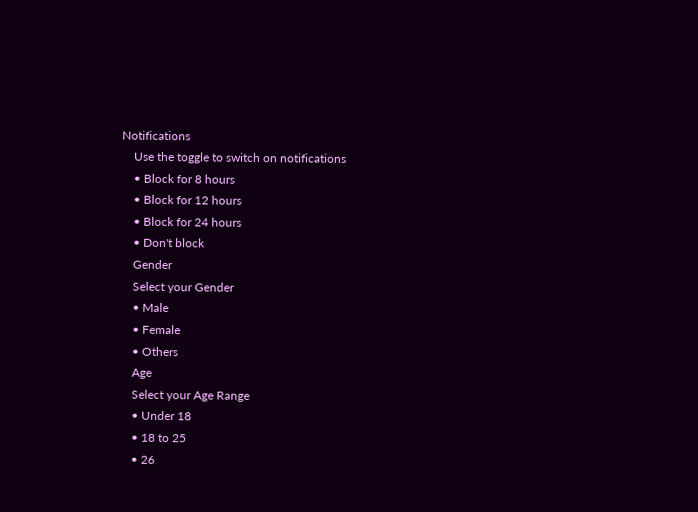Notifications
    Use the toggle to switch on notifications
    • Block for 8 hours
    • Block for 12 hours
    • Block for 24 hours
    • Don't block
    Gender
    Select your Gender
    • Male
    • Female
    • Others
    Age
    Select your Age Range
    • Under 18
    • 18 to 25
    • 26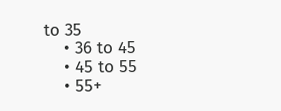to 35
    • 36 to 45
    • 45 to 55
    • 55+